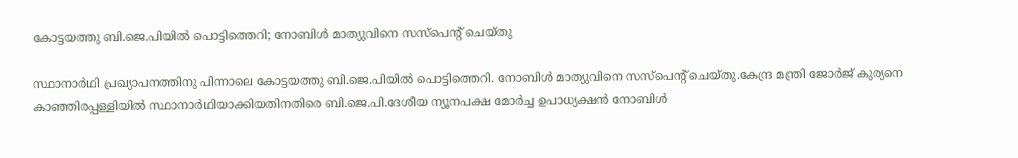കോട്ടയത്തു ബി.ജെ.പിയില്‍ പൊട്ടിത്തെറി; നോബിൾ മാത്യുവിനെ സസ്പെൻ്റ് ചെയ്തു

സ്ഥാനാര്‍ഥി പ്രഖ്യാപനത്തിനു പിന്നാലെ കോട്ടയത്തു ബി.ജെ.പിയില്‍ പൊട്ടിത്തെറി. നോബിൾ മാത്യുവിനെ സസ്പെൻ്റ് ചെയ്തു.കേന്ദ്ര മന്ത്രി ജോര്‍ജ് കുര്യനെ കാഞ്ഞിരപ്പള്ളിയില്‍ സ്ഥാനാര്‍ഥിയാക്കിയതിനതിരെ ബി.ജെ.പി.ദേശീയ ന്യൂനപക്ഷ മോര്‍ച്ച ഉപാധ്യക്ഷന്‍ നോബിള്‍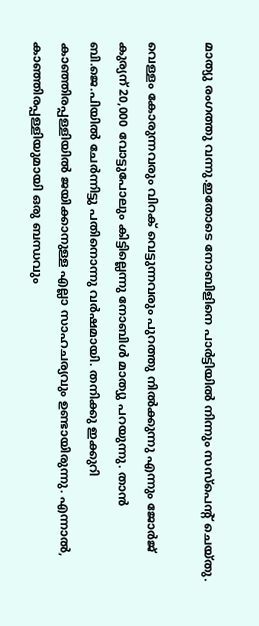മാത്യു രംഗത്തു വന്നു.ഇതോടെ നോബിളിനെ പാർട്ടിയിൽ നിന്നും സസ്പെൻ്റ് ചെയ്തു.

വെള്ളം കോരുന്നവരും വിറക് വെട്ടുന്നവരും പുറത്തു നില്‍ക്കുന്നു എന്നും ജോര്‍ജ് കുര്യന് 20,000 വോട്ടുപോലും കിട്ടില്ലെന്നു നോബിള്‍ മാത്യു പറയുന്നു. താന്‍ ബി.ജെ.പിയില്‍ ചേര്‍ന്നിട്ടു പതിനൊന്നു വര്‍ഷമായി. തനിക്കു ഇക്കുറി കാഞ്ഞിരപ്പള്ളിയില്‍ ജയിക്കാനുള്ള എല്ലാ സാഹചര്യവും ഉണ്ടായിരുന്നു. എന്നാല്‍, കാഞ്ഞിരപ്പള്ളിയുമായി ഒരു ബന്ധവും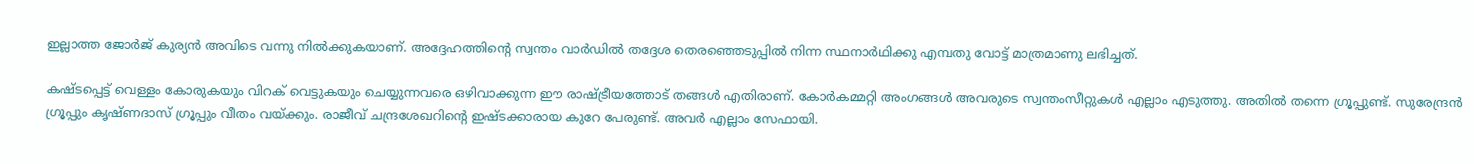ഇല്ലാത്ത ജോര്‍ജ് കുര്യന്‍ അവിടെ വന്നു നില്‍ക്കുകയാണ്. അദ്ദേഹത്തിന്റെ സ്വന്തം വാര്‍ഡില്‍ തദ്ദേശ തെരഞ്ഞെടുപ്പില്‍ നിന്ന സ്ഥനാര്‍ഥിക്കു എമ്പതു വോട്ട് മാത്രമാണു ലഭിച്ചത്.

കഷ്ടപ്പെട്ട് വെള്ളം കോരുകയും വിറക് വെട്ടുകയും ചെയ്യുന്നവരെ ഒഴിവാക്കുന്ന ഈ രാഷ്ട്രീയത്തോട് തങ്ങള്‍ എതിരാണ്. കോര്‍കമ്മറ്റി അംഗങ്ങള്‍ അവരുടെ സ്വന്തംസീറ്റുകള്‍ എല്ലാം എടുത്തു. അതില്‍ തന്നെ ഗ്രൂപ്പുണ്ട്. സുരേന്ദ്രന്‍ ഗ്രൂപ്പും കൃഷ്ണദാസ് ഗ്രൂപ്പും വീതം വയ്ക്കും. രാജീവ് ചന്ദ്രശേഖറിന്റെ ഇഷ്ടക്കാരായ കുറേ പേരുണ്ട്. അവര്‍ എല്ലാം സേഫായി.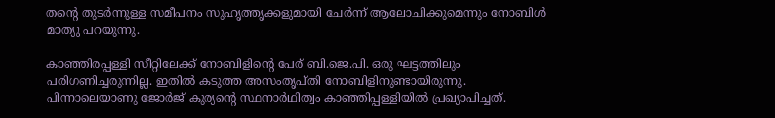തന്റെ തുടര്‍ന്നുള്ള സമീപനം സുഹൃത്തൃക്കളുമായി ചേര്‍ന്ന് ആലോചിക്കുമെന്നും നോബിള്‍ മാത്യു പറയുന്നു.

കാഞ്ഞിരപ്പള്ളി സീറ്റിലേക്ക് നോബിളിന്റെ പേര് ബി.ജെ.പി. ഒരു ഘട്ടത്തിലും പരിഗണിച്ചരുന്നില്ല. ഇതില്‍ കടുത്ത അസംതൃപ്തി നോബിളിനുണ്ടായിരുന്നു. പിന്നാലെയാണു ജോര്‍ജ് കുര്യന്റെ സ്ഥനാര്‍ഥിത്വം കാഞ്ഞിപ്പള്ളിയില്‍ പ്രഖ്യാപിച്ചത്.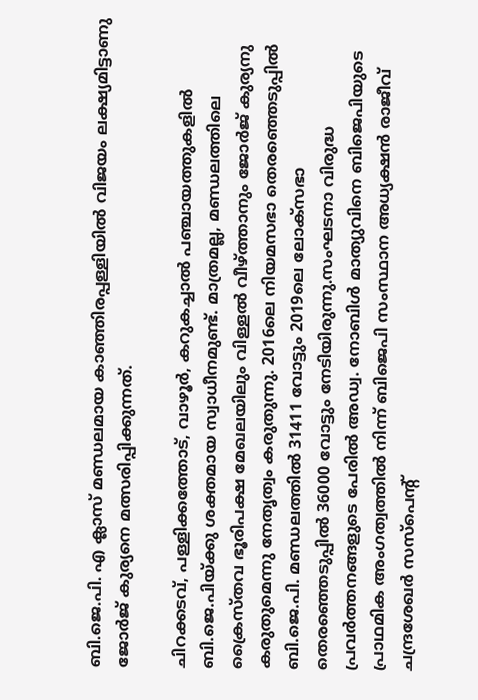ബി.ജെ.പി. എ ക്ലാസ് മണ്ഡലമായ കാഞ്ഞിരപ്പള്ളിയില്‍ വിജയം ലക്ഷ്യമിട്ടാണു ജോര്‍ജ് കുര്യനെ മത്സരിപ്പിക്കുന്നത്.

ചിറക്കടവ്, പള്ളിക്കത്തോട്, വാഴൂര്‍, കറുകച്ചാല്‍ പഞ്ചായത്തുകളില്‍ ബി.ജെ.പിയ്ക്കു ശക്തമായ സ്വാധീനമുണ്ട്. മാത്രമല്ല, മണ്ഡലത്തിലെ ക്രൈസ്തവ ഭൂരിപക്ഷ മേഖലയിലും വിള്ളല്‍ വീഴ്ത്താനും ജോര്‍ജ് കുര്യനു കരുതുമെന്നു നേതൃത്വം കരുതുന്നു. 2016ലെ നിയമസഭാ തെരഞ്ഞെടുപ്പില്‍ ബി.ജെ.പി. മണ്ഡലത്തില്‍ 31411 വോട്ടും 2019ലെ ലോക്‌സഭാ തെരഞ്ഞെടുപ്പില്‍ 36000 വോട്ടും നേടിയിരുന്നു.സംഘടനാ വിരുദ്ധ പ്രവർത്തനങ്ങളുടെ പേരിൽ അഡ്വ. നോബിൾ മാത്യുവിനെ ബിജെപിയുടെ പ്രാഥമിക അംഗത്വത്തിൽ നിന്ന് ബിജെപി സംസ്ഥാന അധ്യക്ഷൻ രാജീവ്‌ ചന്ദ്രശേഖർ സസ്പെന്റ്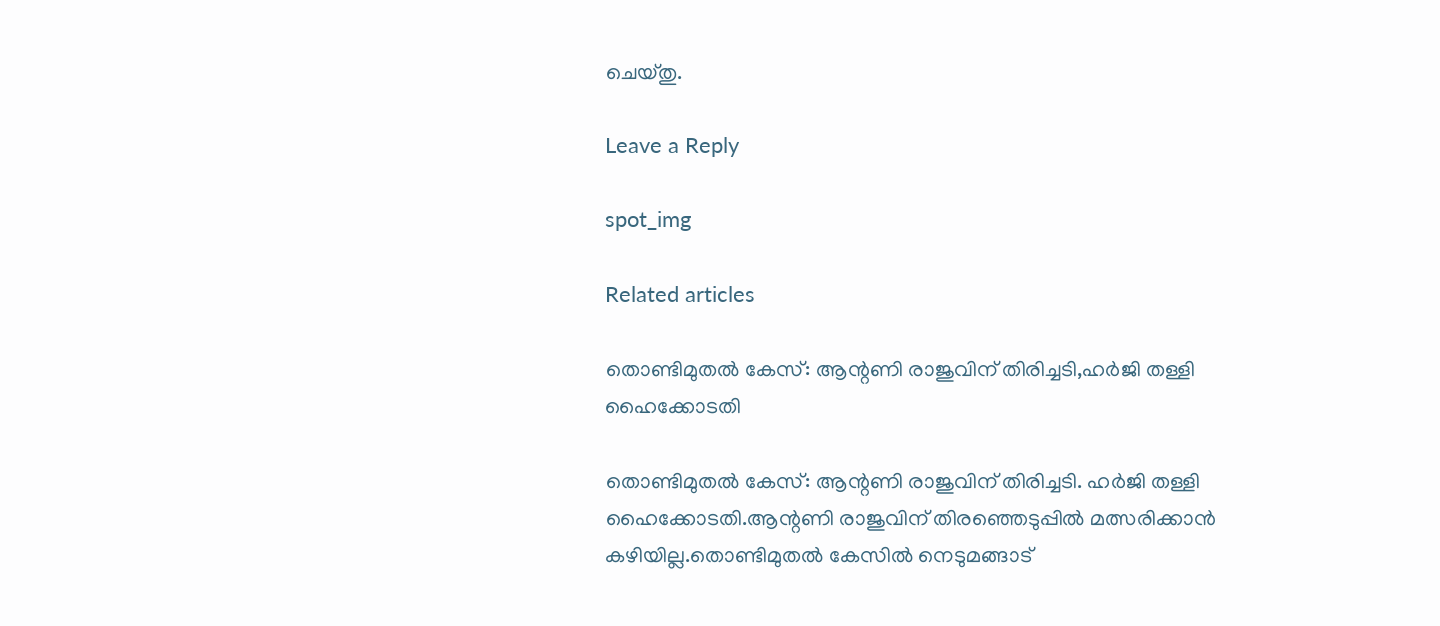ചെയ്തു.

Leave a Reply

spot_img

Related articles

തൊണ്ടിമുതൽ കേസ്: ആന്റണി രാജുവിന് തിരിച്ചടി,ഹർജി തള്ളി ഹൈക്കോടതി

തൊണ്ടിമുതൽ കേസ്: ആന്റണി രാജുവിന് തിരിച്ചടി. ഹർജി തള്ളി ഹൈക്കോടതി.ആന്റണി രാജുവിന് തിരഞ്ഞെടുപ്പിൽ മത്സരിക്കാൻ കഴിയില്ല.തൊണ്ടിമുതല്‍ കേസില്‍ നെടുമങ്ങാട്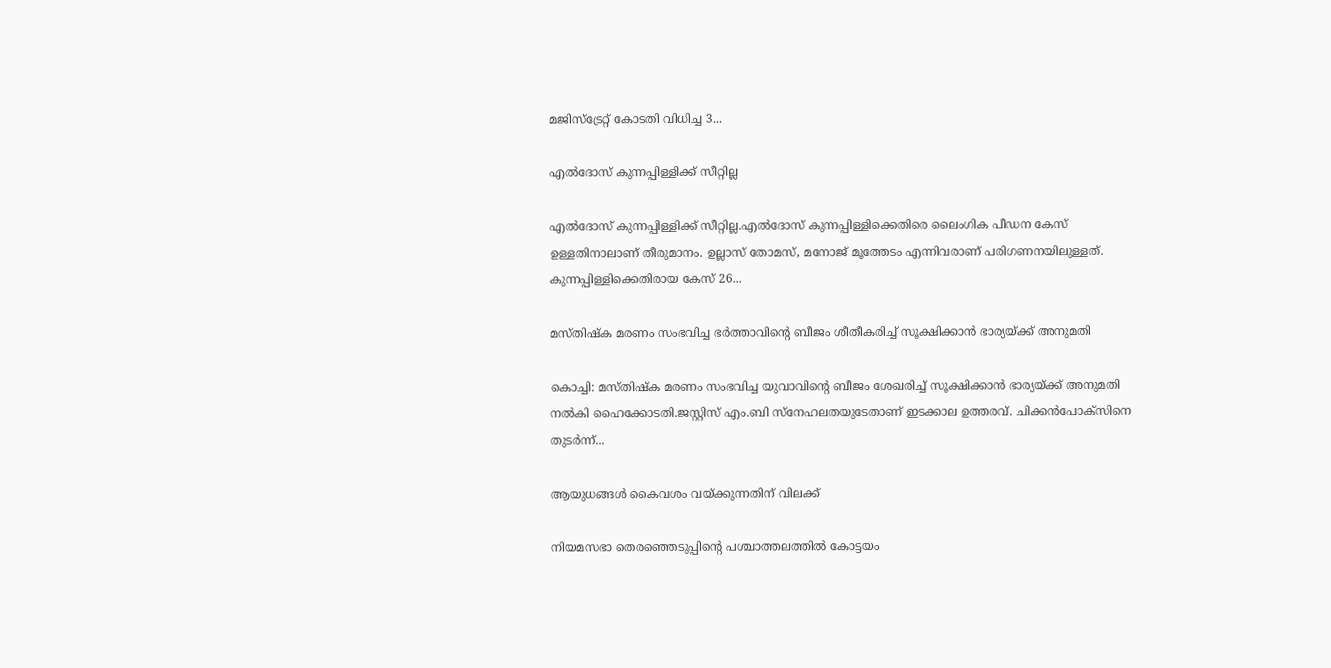മജിസ്ട്രേറ്റ് കോടതി വിധിച്ച 3...

എല്‍ദോസ് കുന്നപ്പിള്ളിക്ക് സീറ്റില്ല

എല്‍ദോസ് കുന്നപ്പിള്ളിക്ക് സീറ്റില്ല.എല്‍ദോസ് കുന്നപ്പിള്ളിക്കെതിരെ ലൈംഗിക പീഡന കേസ് ഉള്ളതിനാലാണ് തീരുമാനം. ഉല്ലാസ് തോമസ്, മനോജ് മൂത്തേടം എന്നിവരാണ് പരിഗണനയിലുള്ളത്. കുന്നപ്പിള്ളിക്കെതിരായ കേസ് 26...

മസ്തിഷ്‌ക മരണം സംഭവിച്ച ഭർത്താവിന്റെ ബീജം ശീതീകരിച്ച് സൂക്ഷിക്കാന്‍ ഭാര്യയ്ക്ക് അനുമതി

കൊച്ചി: മസ്തിഷ്‌ക മരണം സംഭവിച്ച യുവാവിന്റെ ബീജം ശേഖരിച്ച് സൂക്ഷിക്കാന്‍ ഭാര്യയ്ക്ക് അനുമതി നല്‍കി ഹൈക്കോടതി.ജസ്റ്റിസ് എം.ബി സ്‌നേഹലതയുടേതാണ് ഇടക്കാല ഉത്തരവ്. ചിക്കന്‍പോക്‌സിനെ തുടര്‍ന്ന്...

ആയുധങ്ങള്‍ കൈവശം വയ്ക്കുന്നതിന് വിലക്ക്

നിയമസഭാ തെരഞ്ഞെടുപ്പിന്‍റെ പശ്ചാത്തലത്തില്‍ കോട്ടയം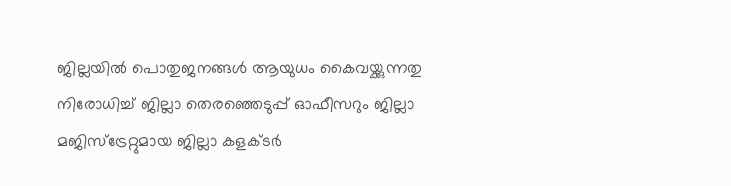ജില്ലയില്‍ പൊതുജനങ്ങള്‍ ആയുധം കൈവയ്ക്കുന്നതു നിരോധിച്ച് ജില്ലാ തെരഞ്ഞെടുപ്പ് ഓഫീസറും ജില്ലാ മജിസ്ട്രേറ്റുമായ ജില്ലാ കളക്ടര്‍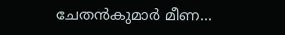ചേതന്‍കുമാര്‍ മീണ...